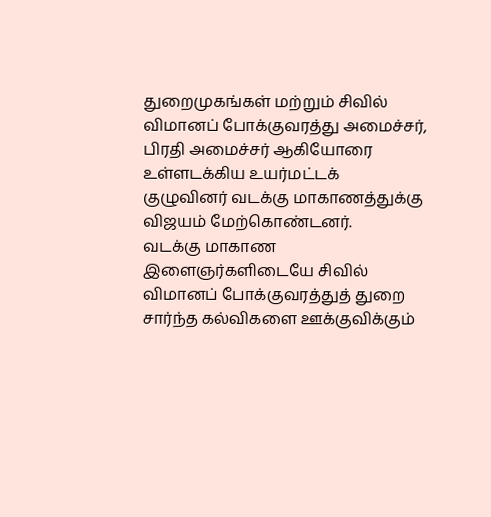துறைமுகங்கள் மற்றும் சிவில் விமானப் போக்குவரத்து அமைச்சர், பிரதி அமைச்சர் ஆகியோரை உள்ளடக்கிய உயர்மட்டக் குழுவினர் வடக்கு மாகாணத்துக்கு விஜயம் மேற்கொண்டனர்.
வடக்கு மாகாண இளைஞர்களிடையே சிவில் விமானப் போக்குவரத்துத் துறை சார்ந்த கல்விகளை ஊக்குவிக்கும்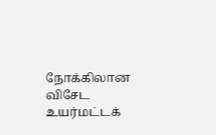நோக்கிலான விசேட உயர்மட்டக்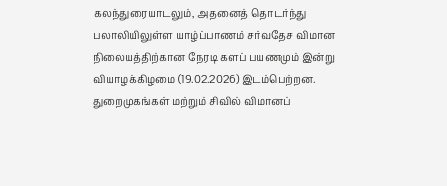கலந்துரையாடலும், அதனைத் தொடர்ந்து பலாலியிலுள்ள யாழ்ப்பாணம் சர்வதேச விமான நிலையத்திற்கான நேரடி களப் பயணமும் இன்று வியாழக்கிழமை (19.02.2026) இடம்பெற்றன. துறைமுகங்கள் மற்றும் சிவில் விமானப்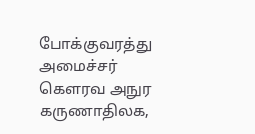போக்குவரத்து அமைச்சர் கௌரவ அநுர கருணாதிலக,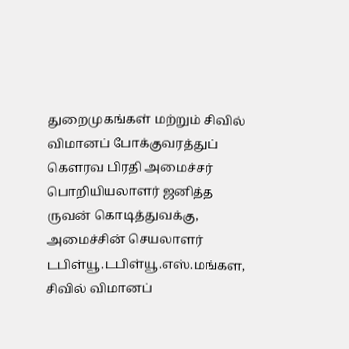துறைமுகங்கள் மற்றும் சிவில் விமானப் போக்குவரத்துப் கௌரவ பிரதி அமைச்சர் பொறியியலாளர் ஜனித்த ருவன் கொடித்துவக்கு, அமைச்சின் செயலாளர் டபிள்யூ.டபிள்யூ.எஸ்.மங்கள, சிவில் விமானப்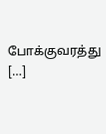போக்குவரத்து […]